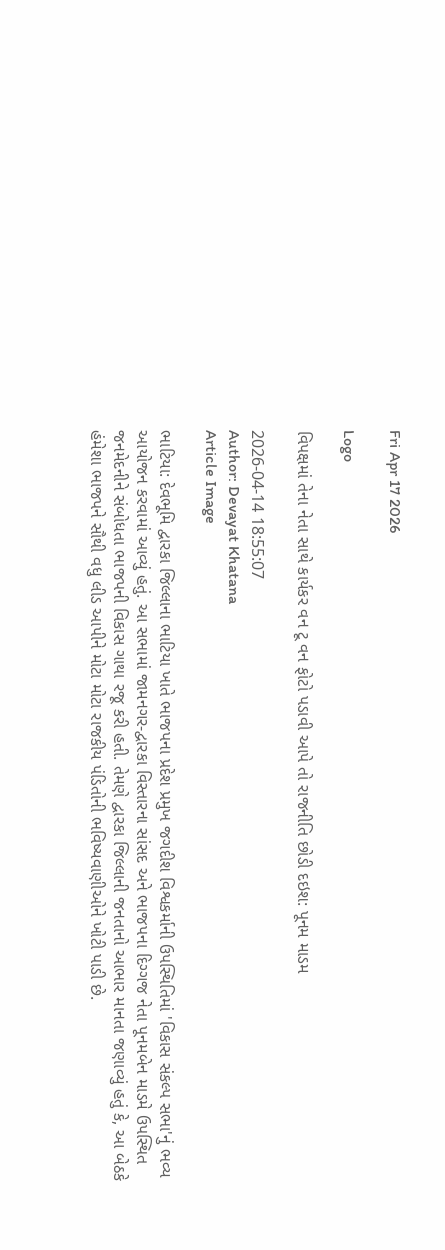Fri Apr 17 2026

Logo

વિપક્ષમાં તેના નેતા સાથે કાર્યકર વન ટૂ વન ફોટો પડાવી આપે તો રાજનીતિ છોડી દઇશ: પૂનમ માડમ

2026-04-14 18:55:07
Author: Devayat Khatana
Article Image

ભાટિયા: દેવભૂમિ દ્વારકા જિલ્લાના ભાટિયા ખાતે ભાજપના પ્રદેશ પ્રમુખ જગદીશ વિશ્વકર્માની ઉપસ્થિતિમાં 'વિકાસ સંકલ્પ સભા'નું ભવ્ય આયોજન કરવામાં આવ્યું હતું. આ સભામાં જામનગર-દ્વારકા વિસ્તારના સાંસદ અને ભાજપના દિગ્ગજ નેતા પૂનમબેન માડમે ઉપસ્થિત જનમેદનીને સંબોધતા ભાજપની વિકાસ ગાથા રજૂ કરી હતી. તેમણે દ્વારકા જિલ્લાની જનતાનો આભાર માનતા જણાવ્યું હતું કે, આ બેઠકે હંમેશા ભાજપને સૌથી વધુ લીડ આપીને મોટા મોટા રાજકીય પંડિતોની ભવિષ્યવાણીઓને ખોટી પાડી છે.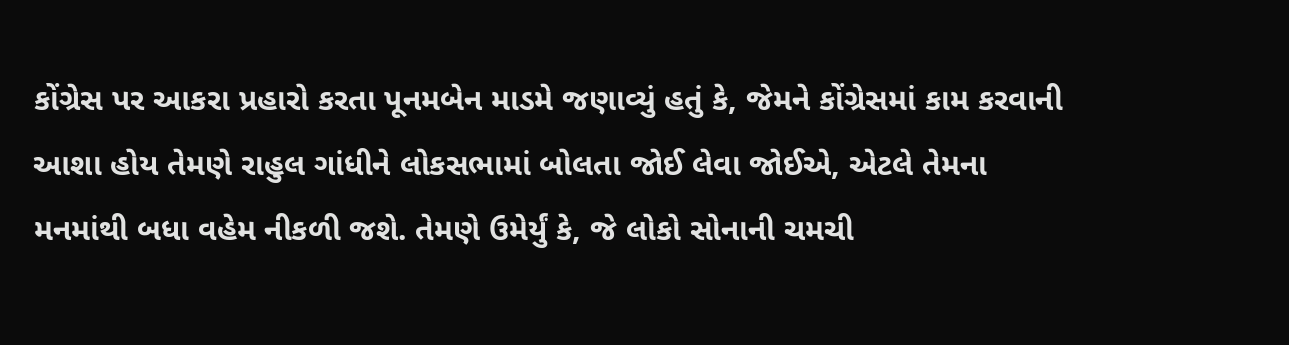કોંગ્રેસ પર આકરા પ્રહારો કરતા પૂનમબેન માડમે જણાવ્યું હતું કે, જેમને કોંગ્રેસમાં કામ કરવાની આશા હોય તેમણે રાહુલ ગાંધીને લોકસભામાં બોલતા જોઈ લેવા જોઈએ, એટલે તેમના મનમાંથી બધા વહેમ નીકળી જશે. તેમણે ઉમેર્યું કે, જે લોકો સોનાની ચમચી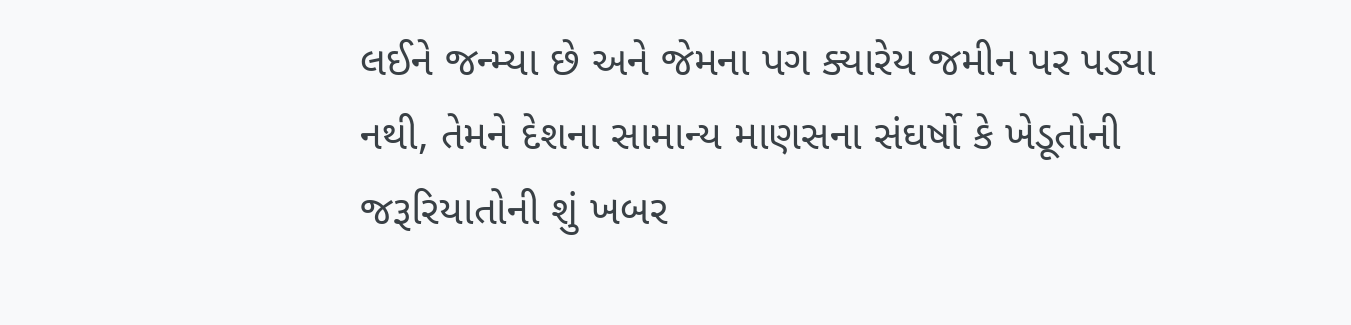લઈને જન્મ્યા છે અને જેમના પગ ક્યારેય જમીન પર પડ્યા નથી, તેમને દેશના સામાન્ય માણસના સંઘર્ષો કે ખેડૂતોની જરૂરિયાતોની શું ખબર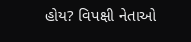હોય? વિપક્ષી નેતાઓ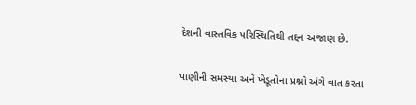દેશની વાસ્તવિક પરિસ્થિતિથી તદ્દન અજાણ છે.

પાણીની સમસ્યા અને ખેડૂતોના પ્રશ્નો અંગે વાત કરતા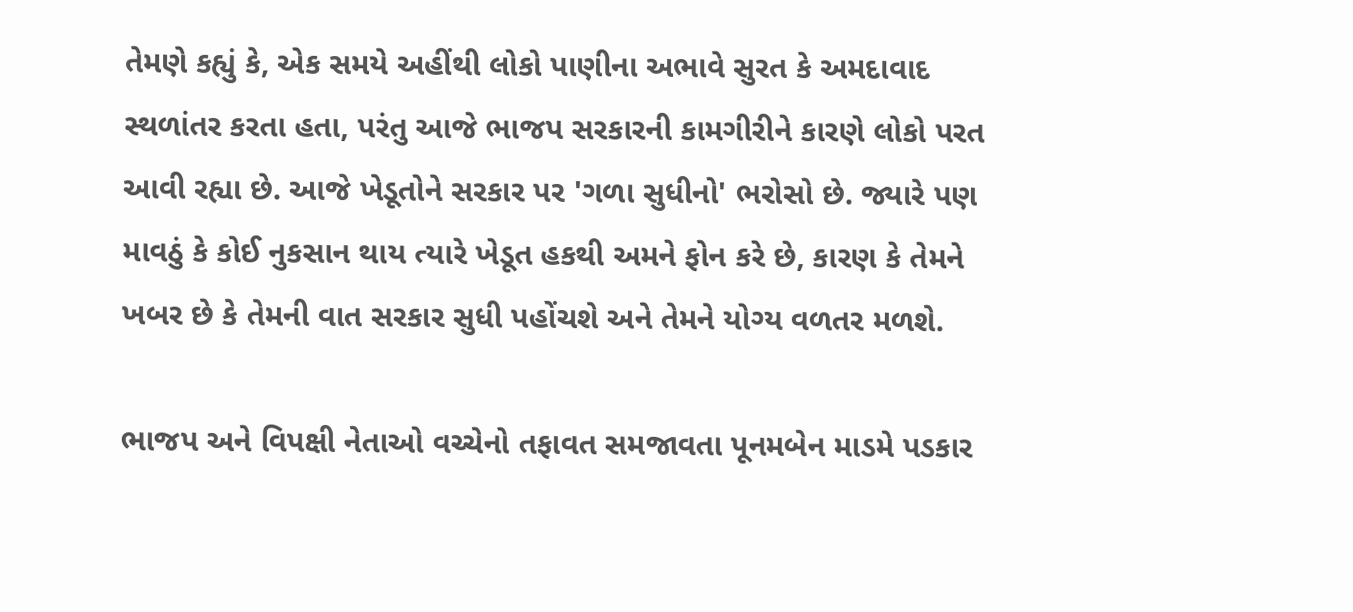તેમણે કહ્યું કે, એક સમયે અહીંથી લોકો પાણીના અભાવે સુરત કે અમદાવાદ સ્થળાંતર કરતા હતા, પરંતુ આજે ભાજપ સરકારની કામગીરીને કારણે લોકો પરત આવી રહ્યા છે. આજે ખેડૂતોને સરકાર પર 'ગળા સુધીનો' ભરોસો છે. જ્યારે પણ માવઠું કે કોઈ નુકસાન થાય ત્યારે ખેડૂત હકથી અમને ફોન કરે છે, કારણ કે તેમને ખબર છે કે તેમની વાત સરકાર સુધી પહોંચશે અને તેમને યોગ્ય વળતર મળશે.

ભાજપ અને વિપક્ષી નેતાઓ વચ્ચેનો તફાવત સમજાવતા પૂનમબેન માડમે પડકાર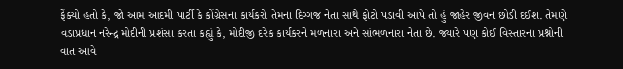ફેંક્યો હતો કે, જો આમ આદમી પાર્ટી કે કોંગ્રેસના કાર્યકરો તેમના દિગ્ગજ નેતા સાથે ફોટો પડાવી આપે તો હું જાહેર જીવન છોડી દઈશ. તેમણે વડાપ્રધાન નરેન્દ્ર મોદીની પ્રશંસા કરતા કહ્યું કે, મોદીજી દરેક કાર્યકરને મળનારા અને સાંભળનારા નેતા છે. જ્યારે પણ કોઈ વિસ્તારના પ્રશ્નોની વાત આવે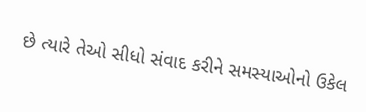છે ત્યારે તેઓ સીધો સંવાદ કરીને સમસ્યાઓનો ઉકેલ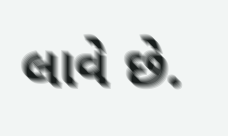લાવે છે.